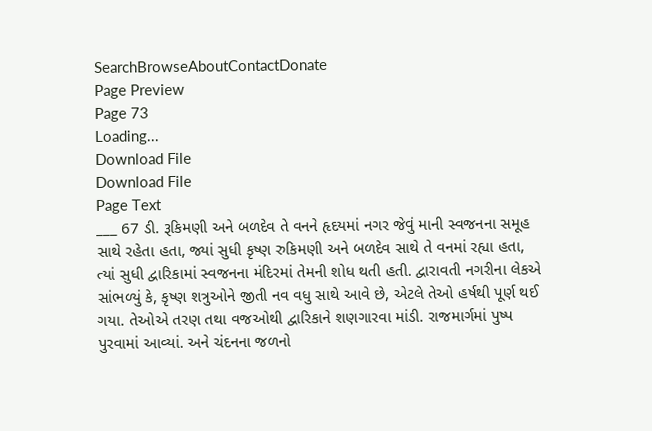SearchBrowseAboutContactDonate
Page Preview
Page 73
Loading...
Download File
Download File
Page Text
___ 67 ડી. રૂકિમણી અને બળદેવ તે વનને હૃદયમાં નગર જેવું માની સ્વજનના સમૂહ સાથે રહેતા હતા, જ્યાં સુધી કૃષ્ણ રુકિમણી અને બળદેવ સાથે તે વનમાં રહ્યા હતા, ત્યાં સુધી દ્વારિકામાં સ્વજનના મંદિરમાં તેમની શોધ થતી હતી. દ્વારાવતી નગરીના લેકએ સાંભળ્યું કે, કૃષ્ણ શત્રુઓને જીતી નવ વધુ સાથે આવે છે, એટલે તેઓ હર્ષથી પૂર્ણ થઈ ગયા. તેઓએ તરણ તથા વજઓથી દ્વારિકાને શણગારવા માંડી. રાજમાર્ગમાં પુષ્પ પુરવામાં આવ્યાં. અને ચંદનના જળનો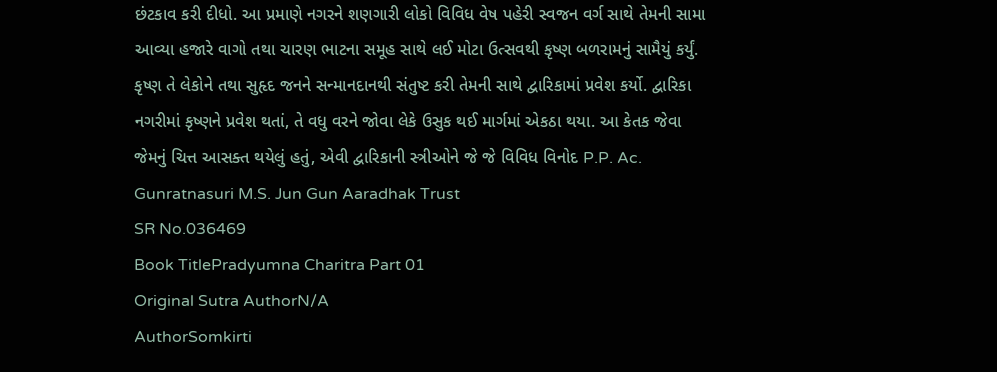છંટકાવ કરી દીધો. આ પ્રમાણે નગરને શણગારી લોકો વિવિધ વેષ પહેરી સ્વજન વર્ગ સાથે તેમની સામા આવ્યા હજારે વાગો તથા ચારણ ભાટના સમૂહ સાથે લઈ મોટા ઉત્સવથી કૃષ્ણ બળરામનું સામૈયું કર્યું. કૃષ્ણ તે લેકોને તથા સુહૃદ જનને સન્માનદાનથી સંતુષ્ટ કરી તેમની સાથે દ્વારિકામાં પ્રવેશ કર્યો. દ્વારિકા નગરીમાં કૃષ્ણને પ્રવેશ થતાં, તે વધુ વરને જોવા લેકે ઉસુક થઈ માર્ગમાં એકઠા થયા. આ કેતક જેવા જેમનું ચિત્ત આસક્ત થયેલું હતું, એવી દ્વારિકાની સ્ત્રીઓને જે જે વિવિધ વિનોદ P.P. Ac. Gunratnasuri M.S. Jun Gun Aaradhak Trust
SR No.036469
Book TitlePradyumna Charitra Part 01
Original Sutra AuthorN/A
AuthorSomkirti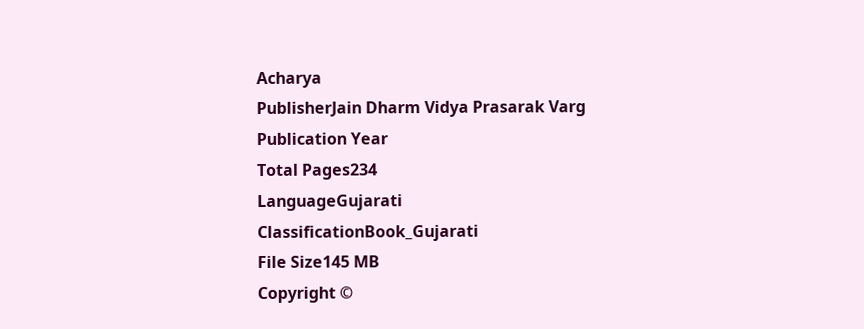Acharya
PublisherJain Dharm Vidya Prasarak Varg
Publication Year
Total Pages234
LanguageGujarati
ClassificationBook_Gujarati
File Size145 MB
Copyright ©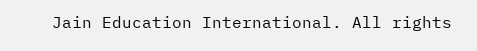Jain Education International. All rights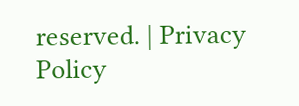reserved. | Privacy Policy